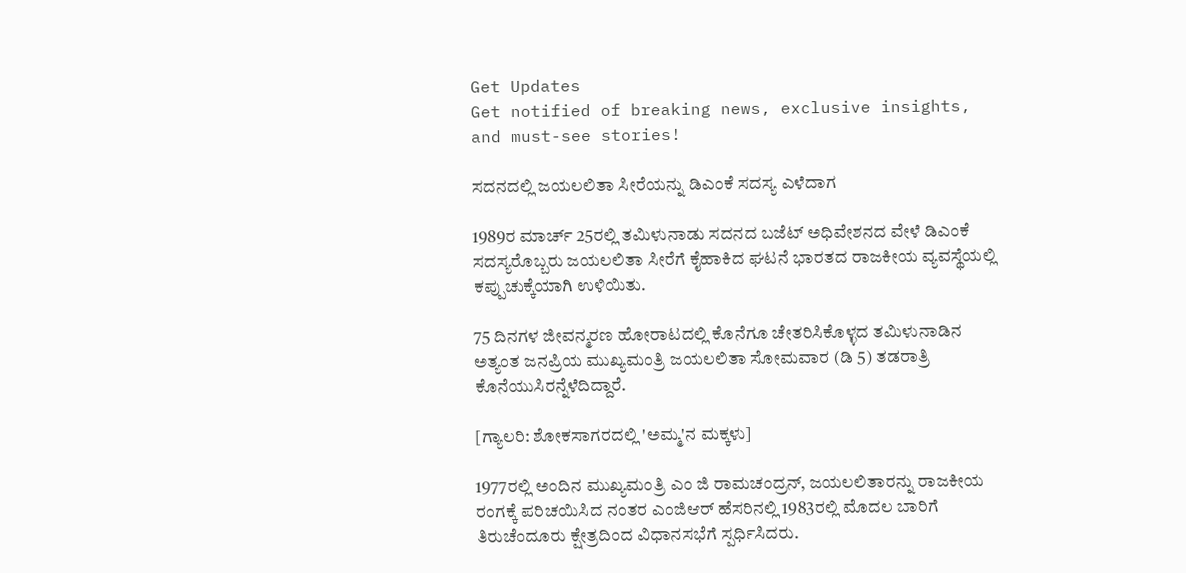Get Updates
Get notified of breaking news, exclusive insights, and must-see stories!

ಸದನದಲ್ಲಿ ಜಯಲಲಿತಾ ಸೀರೆಯನ್ನು ಡಿಎಂಕೆ ಸದಸ್ಯ ಎಳೆದಾಗ

1989ರ ಮಾರ್ಚ್ 25ರಲ್ಲಿ ತಮಿಳುನಾಡು ಸದನದ ಬಜೆಟ್ ಅಧಿವೇಶನದ ವೇಳೆ ಡಿಎಂಕೆ ಸದಸ್ಯರೊಬ್ಬರು ಜಯಲಲಿತಾ ಸೀರೆಗೆ ಕೈಹಾಕಿದ ಘಟನೆ ಭಾರತದ ರಾಜಕೀಯ ವ್ಯವಸ್ಥೆಯಲ್ಲಿ ಕಪ್ಪುಚುಕ್ಕೆಯಾಗಿ ಉಳಿಯಿತು.

75 ದಿನಗಳ ಜೀವನ್ಮರಣ ಹೋರಾಟದಲ್ಲಿ ಕೊನೆಗೂ ಚೇತರಿಸಿಕೊಳ್ಳದ ತಮಿಳುನಾಡಿನ ಅತ್ಯಂತ ಜನಪ್ರಿಯ ಮುಖ್ಯಮಂತ್ರಿ ಜಯಲಲಿತಾ ಸೋಮವಾರ (ಡಿ 5) ತಡರಾತ್ರಿ ಕೊನೆಯುಸಿರನ್ನೆಳೆದಿದ್ದಾರೆ.

[ಗ್ಯಾಲರಿ: ಶೋಕಸಾಗರದಲ್ಲಿ 'ಅಮ್ಮ'ನ ಮಕ್ಕಳು]

1977ರಲ್ಲಿ ಅಂದಿನ ಮುಖ್ಯಮಂತ್ರಿ ಎಂ ಜಿ ರಾಮಚಂದ್ರನ್, ಜಯಲಲಿತಾರನ್ನು ರಾಜಕೀಯ ರಂಗಕ್ಕೆ ಪರಿಚಯಿಸಿದ ನಂತರ ಎಂಜಿಆರ್ ಹೆಸರಿನಲ್ಲಿ 1983ರಲ್ಲಿ ಮೊದಲ ಬಾರಿಗೆ ತಿರುಚೆಂದೂರು ಕ್ಷೇತ್ರದಿಂದ ವಿಧಾನಸಭೆಗೆ ಸ್ಪರ್ಧಿಸಿದರು.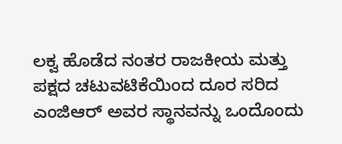ಲಕ್ವ ಹೊಡೆದ ನಂತರ ರಾಜಕೀಯ ಮತ್ತು ಪಕ್ಷದ ಚಟುವಟಿಕೆಯಿಂದ ದೂರ ಸರಿದ ಎಂಜಿಆರ್ ಅವರ ಸ್ಥಾನವನ್ನು ಒಂದೊಂದು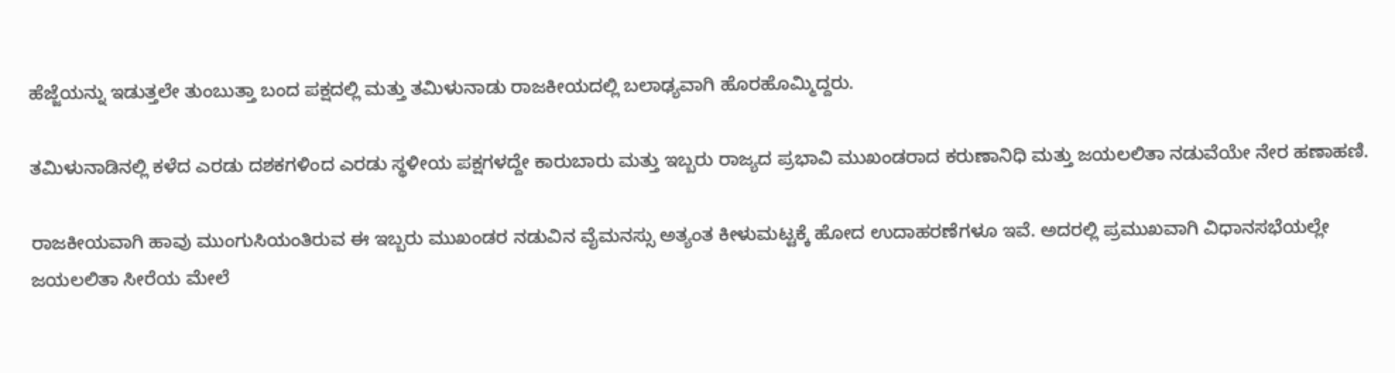ಹೆಜ್ಜೆಯನ್ನು ಇಡುತ್ತಲೇ ತುಂಬುತ್ತಾ ಬಂದ ಪಕ್ಷದಲ್ಲಿ ಮತ್ತು ತಮಿಳುನಾಡು ರಾಜಕೀಯದಲ್ಲಿ ಬಲಾಢ್ಯವಾಗಿ ಹೊರಹೊಮ್ಮಿದ್ದರು.

ತಮಿಳುನಾಡಿನಲ್ಲಿ ಕಳೆದ ಎರಡು ದಶಕಗಳಿಂದ ಎರಡು ಸ್ಥಳೀಯ ಪಕ್ಷಗಳದ್ದೇ ಕಾರುಬಾರು ಮತ್ತು ಇಬ್ಬರು ರಾಜ್ಯದ ಪ್ರಭಾವಿ ಮುಖಂಡರಾದ ಕರುಣಾನಿಧಿ ಮತ್ತು ಜಯಲಲಿತಾ ನಡುವೆಯೇ ನೇರ ಹಣಾಹಣಿ.

ರಾಜಕೀಯವಾಗಿ ಹಾವು ಮುಂಗುಸಿಯಂತಿರುವ ಈ ಇಬ್ಬರು ಮುಖಂಡರ ನಡುವಿನ ವೈಮನಸ್ಸು ಅತ್ಯಂತ ಕೀಳುಮಟ್ಟಕ್ಕೆ ಹೋದ ಉದಾಹರಣೆಗಳೂ ಇವೆ. ಅದರಲ್ಲಿ ಪ್ರಮುಖವಾಗಿ ವಿಧಾನಸಭೆಯಲ್ಲೇ ಜಯಲಲಿತಾ ಸೀರೆಯ ಮೇಲೆ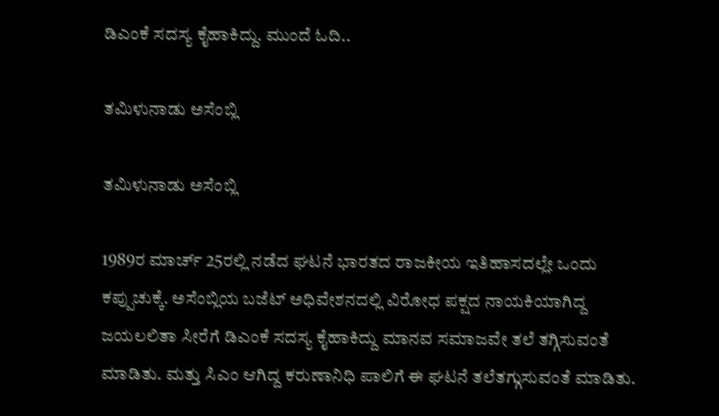ಡಿಎಂಕೆ ಸದಸ್ಯ ಕೈಹಾಕಿದ್ದು. ಮುಂದೆ ಓದಿ..

ತಮಿಳುನಾಡು ಅಸೆಂಬ್ಲಿ

ತಮಿಳುನಾಡು ಅಸೆಂಬ್ಲಿ

1989ರ ಮಾರ್ಚ್ 25ರಲ್ಲಿ ನಡೆದ ಘಟನೆ ಭಾರತದ ರಾಜಕೀಯ ಇತಿಹಾಸದಲ್ಲೇ ಒಂದು ಕಪ್ಪುಚುಕ್ಕೆ. ಅಸೆಂಬ್ಲಿಯ ಬಜೆಟ್ ಅಧಿವೇಶನದಲ್ಲಿ ವಿರೋಧ ಪಕ್ಷದ ನಾಯಕಿಯಾಗಿದ್ದ ಜಯಲಲಿತಾ ಸೀರೆಗೆ ಡಿಎಂಕೆ ಸದಸ್ಯ ಕೈಹಾಕಿದ್ದು ಮಾನವ ಸಮಾಜವೇ ತಲೆ ತಗ್ಗಿಸುವಂತೆ ಮಾಡಿತು. ಮತ್ತು ಸಿಎಂ ಆಗಿದ್ದ ಕರುಣಾನಿಧಿ ಪಾಲಿಗೆ ಈ ಘಟನೆ ತಲೆತಗ್ಗುಸುವಂತೆ ಮಾಡಿತು.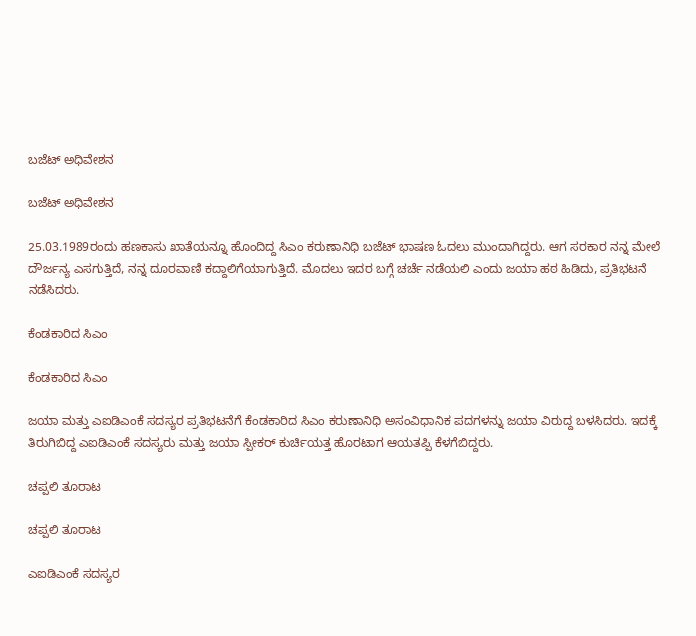ಬಜೆಟ್ ಅಧಿವೇಶನ

ಬಜೆಟ್ ಅಧಿವೇಶನ

25.03.1989ರಂದು ಹಣಕಾಸು ಖಾತೆಯನ್ನೂ ಹೊಂದಿದ್ದ ಸಿಎಂ ಕರುಣಾನಿಧಿ ಬಜೆಟ್ ಭಾಷಣ ಓದಲು ಮುಂದಾಗಿದ್ದರು. ಆಗ ಸರಕಾರ ನನ್ನ ಮೇಲೆ ದೌರ್ಜನ್ಯ ಎಸಗುತ್ತಿದೆ, ನನ್ನ ದೂರವಾಣಿ ಕದ್ದಾಲಿಗೆಯಾಗುತ್ತಿದೆ. ಮೊದಲು ಇದರ ಬಗ್ಗೆ ಚರ್ಚೆ ನಡೆಯಲಿ ಎಂದು ಜಯಾ ಹಠ ಹಿಡಿದು, ಪ್ರತಿಭಟನೆ ನಡೆಸಿದರು.

ಕೆಂಡಕಾರಿದ ಸಿಎಂ

ಕೆಂಡಕಾರಿದ ಸಿಎಂ

ಜಯಾ ಮತ್ತು ಎಐಡಿಎಂಕೆ ಸದಸ್ಯರ ಪ್ರತಿಭಟನೆಗೆ ಕೆಂಡಕಾರಿದ ಸಿಎಂ ಕರುಣಾನಿಧಿ ಅಸಂವಿಧಾನಿಕ ಪದಗಳನ್ನು ಜಯಾ ವಿರುದ್ದ ಬಳಸಿದರು. ಇದಕ್ಕೆ ತಿರುಗಿಬಿದ್ದ ಎಐಡಿಎಂಕೆ ಸದಸ್ಯರು ಮತ್ತು ಜಯಾ ಸ್ಪೀಕರ್ ಕುರ್ಚಿಯತ್ತ ಹೊರಟಾಗ ಆಯತಪ್ಪಿ ಕೆಳಗೆಬಿದ್ದರು.

ಚಪ್ಪಲಿ ತೂರಾಟ

ಚಪ್ಪಲಿ ತೂರಾಟ

ಎಐಡಿಎಂಕೆ ಸದಸ್ಯರ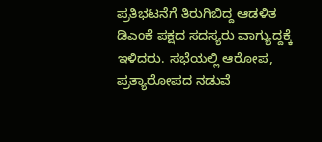ಪ್ರತಿಭಟನೆಗೆ ತಿರುಗಿಬಿದ್ದ ಆಡಳಿತ ಡಿಎಂಕೆ ಪಕ್ಷದ ಸದಸ್ಯರು ವಾಗ್ಯುದ್ದಕ್ಕೆ ಇಳಿದರು. ಸಭೆಯಲ್ಲಿ ಆರೋಪ, ಪ್ರತ್ಯಾರೋಪದ ನಡುವೆ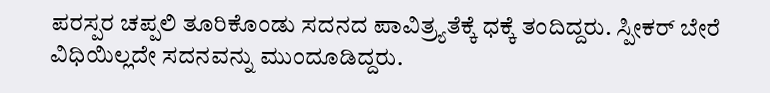ಪರಸ್ಪರ ಚಪ್ಪಲಿ ತೂರಿಕೊಂಡು ಸದನದ ಪಾವಿತ್ರ್ಯತೆಕ್ಕೆ ಧಕ್ಕೆ ತಂದಿದ್ದರು. ಸ್ಪೀಕರ್ ಬೇರೆ ವಿಧಿಯಿಲ್ಲದೇ ಸದನವನ್ನು ಮುಂದೂಡಿದ್ದರು.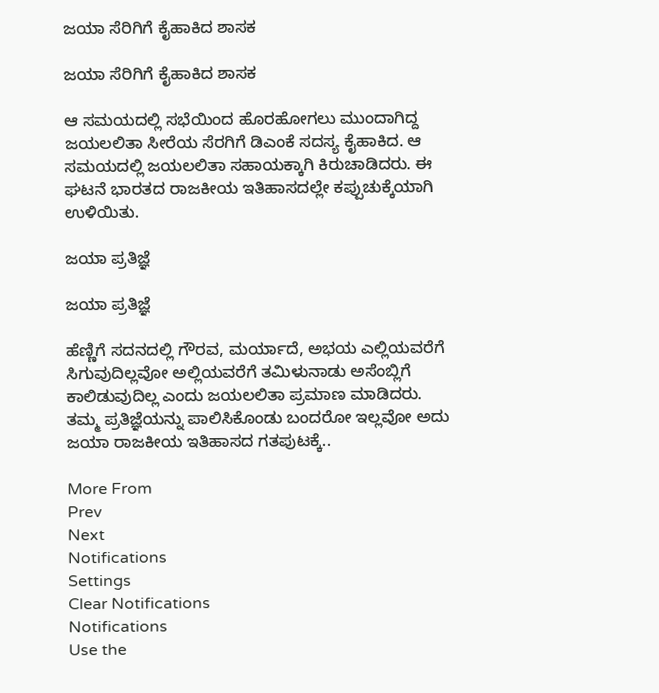ಜಯಾ ಸೆರಿಗಿಗೆ ಕೈಹಾಕಿದ ಶಾಸಕ

ಜಯಾ ಸೆರಿಗಿಗೆ ಕೈಹಾಕಿದ ಶಾಸಕ

ಆ ಸಮಯದಲ್ಲಿ ಸಭೆಯಿಂದ ಹೊರಹೋಗಲು ಮುಂದಾಗಿದ್ದ ಜಯಲಲಿತಾ ಸೀರೆಯ ಸೆರಗಿಗೆ ಡಿಎಂಕೆ ಸದಸ್ಯ ಕೈಹಾಕಿದ. ಆ ಸಮಯದಲ್ಲಿ ಜಯಲಲಿತಾ ಸಹಾಯಕ್ಕಾಗಿ ಕಿರುಚಾಡಿದರು. ಈ ಘಟನೆ ಭಾರತದ ರಾಜಕೀಯ ಇತಿಹಾಸದಲ್ಲೇ ಕಪ್ಪುಚುಕ್ಕೆಯಾಗಿ ಉಳಿಯಿತು.

ಜಯಾ ಪ್ರತಿಜ್ಞೆ

ಜಯಾ ಪ್ರತಿಜ್ಞೆ

ಹೆಣ್ಣಿಗೆ ಸದನದಲ್ಲಿ ಗೌರವ, ಮರ್ಯಾದೆ, ಅಭಯ ಎಲ್ಲಿಯವರೆಗೆ ಸಿಗುವುದಿಲ್ಲವೋ ಅಲ್ಲಿಯವರೆಗೆ ತಮಿಳುನಾಡು ಅಸೆಂಬ್ಲಿಗೆ ಕಾಲಿಡುವುದಿಲ್ಲ ಎಂದು ಜಯಲಲಿತಾ ಪ್ರಮಾಣ ಮಾಡಿದರು. ತಮ್ಮ ಪ್ರತಿಜ್ಞೆಯನ್ನು ಪಾಲಿಸಿಕೊಂಡು ಬಂದರೋ ಇಲ್ಲವೋ ಅದು ಜಯಾ ರಾಜಕೀಯ ಇತಿಹಾಸದ ಗತಪುಟಕ್ಕೆ..

More From
Prev
Next
Notifications
Settings
Clear Notifications
Notifications
Use the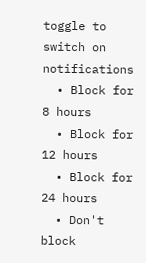toggle to switch on notifications
  • Block for 8 hours
  • Block for 12 hours
  • Block for 24 hours
  • Don't block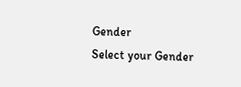Gender
Select your Gender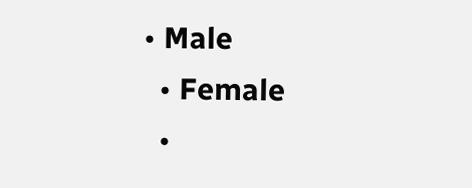• Male
  • Female
  •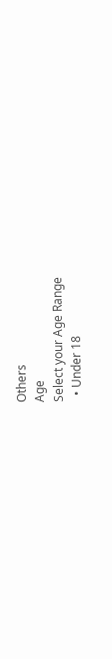Others
Age
Select your Age Range
  • Under 18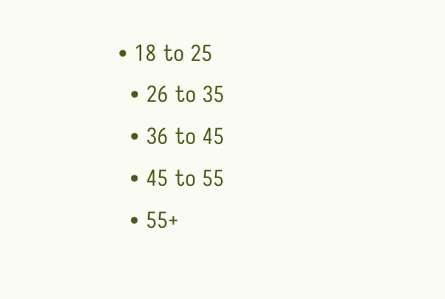• 18 to 25
  • 26 to 35
  • 36 to 45
  • 45 to 55
  • 55+